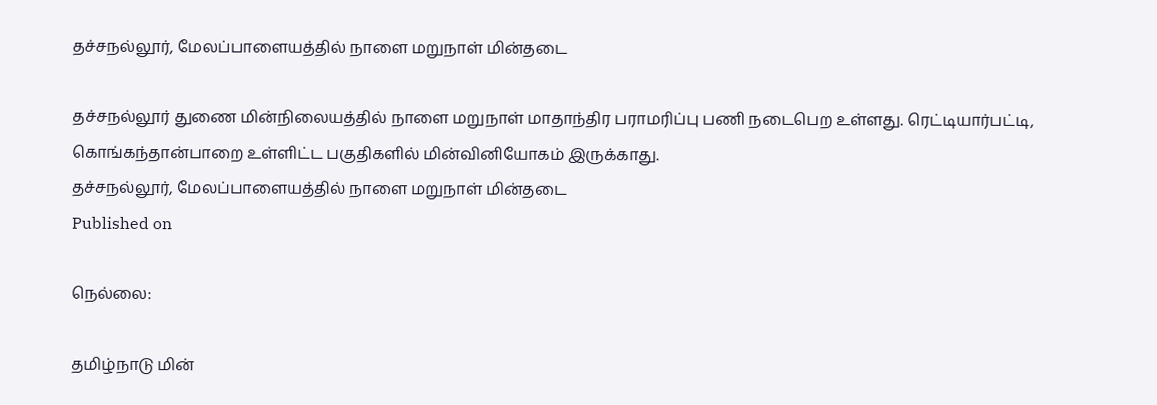தச்சநல்லூர், மேலப்பாளையத்தில் நாளை மறுநாள் மின்தடை

தச்சநல்லூர் துணை மின்நிலையத்தில் நாளை மறுநாள் மாதாந்திர பராமரிப்பு பணி நடைபெற உள்ளது. ரெட்டியார்பட்டி, கொங்கந்தான்பாறை உள்ளிட்ட பகுதிகளில் மின்வினியோகம் இருக்காது.
தச்சநல்லூர், மேலப்பாளையத்தில் நாளை மறுநாள் மின்தடை
Published on

நெல்லை:

தமிழ்நாடு மின்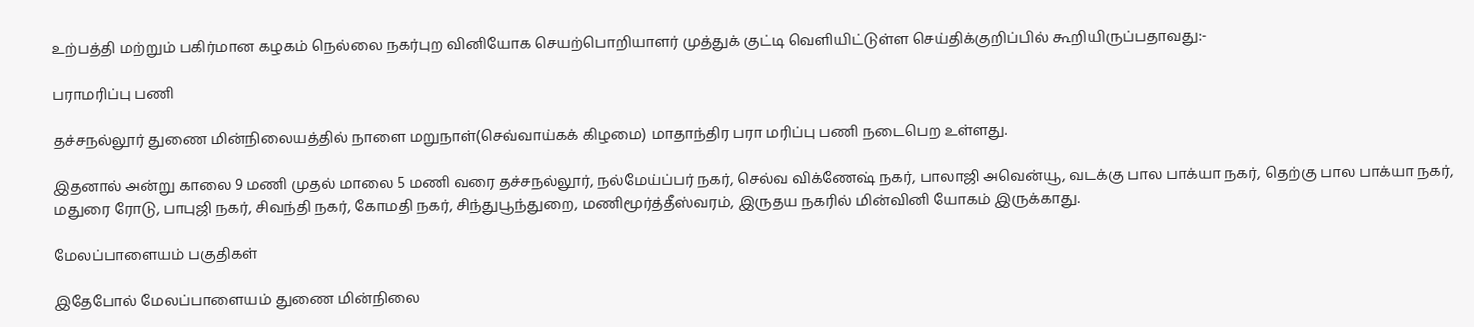உற்பத்தி மற்றும் பகிர்மான கழகம் நெல்லை நகர்புற வினியோக செயற்பொறியாளர் முத்துக் குட்டி வெளியிட்டுள்ள செய்திக்குறிப்பில் கூறியிருப்பதாவது:-

பராமரிப்பு பணி

தச்சநல்லூர் துணை மின்நிலையத்தில் நாளை மறுநாள்(செவ்வாய்கக் கிழமை) மாதாந்திர பரா மரிப்பு பணி நடைபெற உள்ளது.

இதனால் அன்று காலை 9 மணி முதல் மாலை 5 மணி வரை தச்சநல்லூர், நல்மேய்ப்பர் நகர், செல்வ விக்ணேஷ் நகர், பாலாஜி அவென்யூ, வடக்கு பால பாக்யா நகர், தெற்கு பால பாக்யா நகர், மதுரை ரோடு, பாபுஜி நகர், சிவந்தி நகர், கோமதி நகர், சிந்துபூந்துறை, மணிமூர்த்தீஸ்வரம், இருதய நகரில் மின்வினி யோகம் இருக்காது.

மேலப்பாளையம் பகுதிகள்

இதேபோல் மேலப்பாளையம் துணை மின்நிலை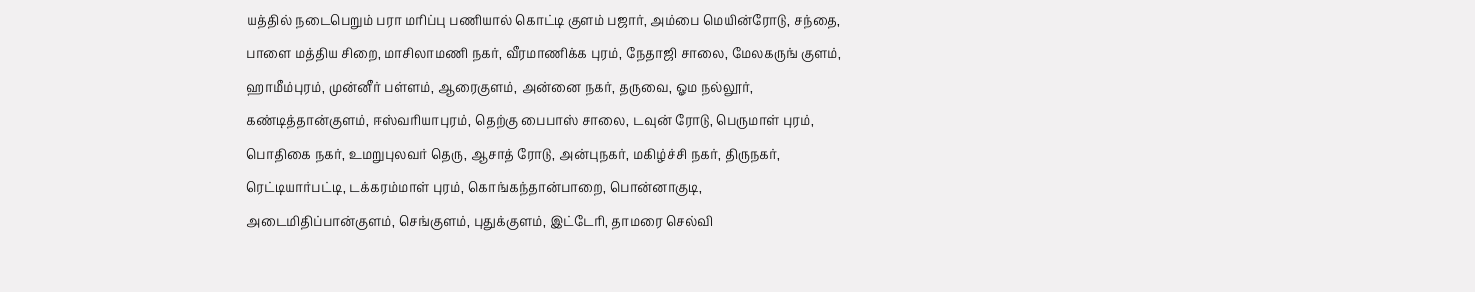யத்தில் நடைபெறும் பரா மரிப்பு பணியால் கொட்டி குளம் பஜார், அம்பை மெயின்ரோடு, சந்தை, பாளை மத்திய சிறை, மாசிலாமணி நகர், வீரமாணிக்க புரம், நேதாஜி சாலை, மேலகருங் குளம், ஹாமீம்புரம், முன்னீர் பள்ளம், ஆரைகுளம், அன்னை நகர், தருவை, ஓம நல்லூர், கண்டித்தான்குளம், ஈஸ்வரியாபுரம், தெற்கு பைபாஸ் சாலை, டவுன் ரோடு, பெருமாள் புரம், பொதிகை நகர், உமறுபுலவர் தெரு, ஆசாத் ரோடு, அன்புநகர், மகிழ்ச்சி நகர், திருநகர், ரெட்டியார்பட்டி, டக்கரம்மாள் புரம், கொங்கந்தான்பாறை, பொன்னாகுடி, அடைமிதிப்பான்குளம், செங்குளம், புதுக்குளம், இட்டேரி, தாமரை செல்வி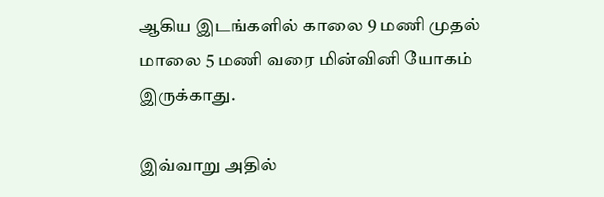ஆகிய இடங்களில் காலை 9 மணி முதல் மாலை 5 மணி வரை மின்வினி யோகம் இருக்காது.

இவ்வாறு அதில்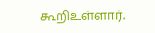கூறிஉள்ளார்.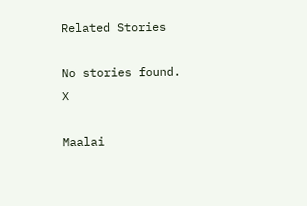Related Stories

No stories found.
X

Maalai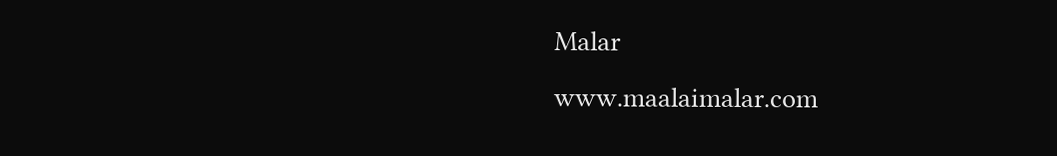Malar
www.maalaimalar.com